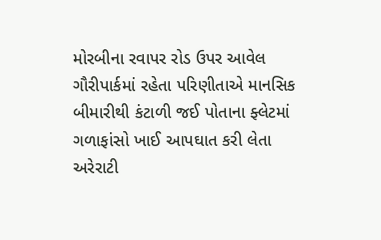મોરબીના રવાપર રોડ ઉપર આવેલ ગૌરીપાર્કમાં રહેતા પરિણીતાએ માનસિક બીમારીથી કંટાળી જઈ પોતાના ફ્લેટમાં ગળાફાંસો ખાઈ આપઘાત કરી લેતા અરેરાટી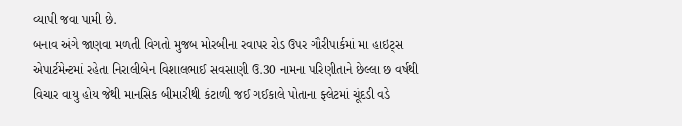વ્યાપી જવા પામી છે.
બનાવ અંગે જાણવા મળતી વિગતો મુજબ મોરબીના રવાપર રોડ ઉપર ગૌરીપાર્કમાં મા હાઇટ્સ એપાર્ટમેન્ટમાં રહેતા નિરાલીબેન વિશાલભાઈ સવસાણી ઉ.30 નામના પરિણીતાને છેલ્લા છ વર્ષથી વિચાર વાયુ હોય જેથી માનસિક બીમારીથી કંટાળી જઈ ગઈકાલે પોતાના ફ્લેટમાં ચૂંદડી વડે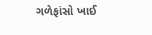ગળેફાંસો ખાઈ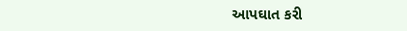આપઘાત કરી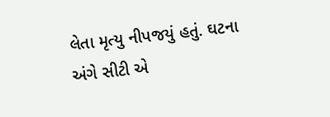લેતા મૃત્યુ નીપજયું હતું. ઘટના અંગે સીટી એ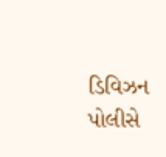ડિવિઝન પોલીસે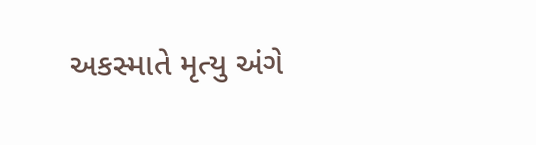અકસ્માતે મૃત્યુ અંગે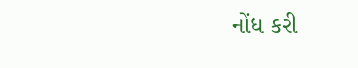નોંધ કરી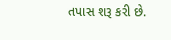તપાસ શરૂ કરી છે.